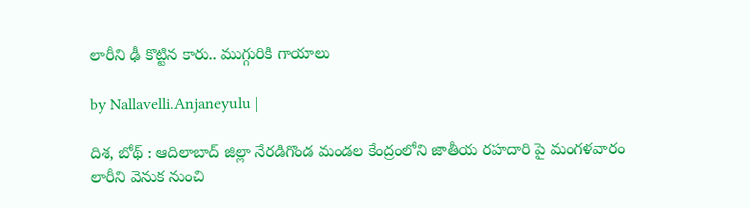లారీని ఢీ కొట్టిన కారు.. ముగ్గురికి గాయాలు

by Nallavelli.Anjaneyulu |

దిశ‌, బోథ్ : ఆదిలాబాద్ జిల్లా నేరడిగొండ మండల కేంద్రంలోని జాతీయ రహదారి పై మంగళవారం లారీని వెనుక నుంచి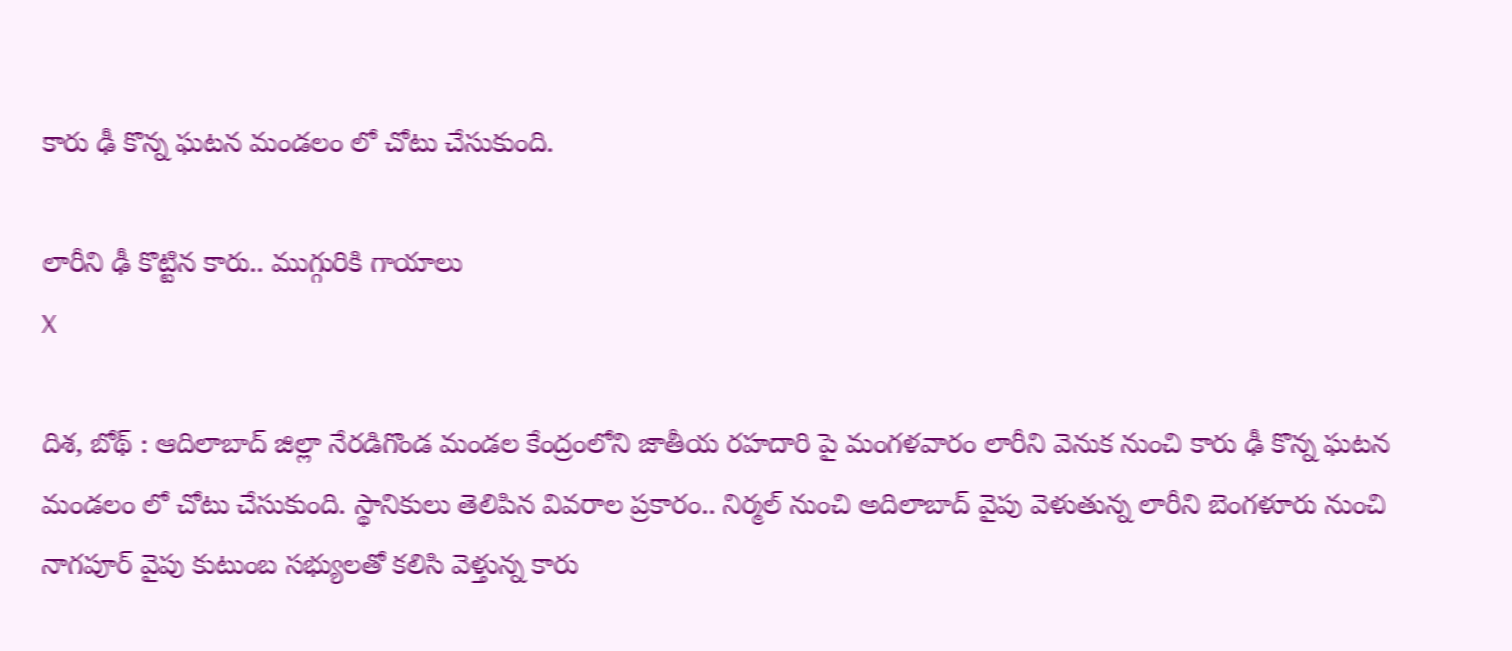కారు ఢీ కొన్న ఘటన మండలం లో చోటు చేసుకుంది.

లారీని ఢీ కొట్టిన కారు.. ముగ్గురికి గాయాలు
X

దిశ‌, బోథ్ : ఆదిలాబాద్ జిల్లా నేరడిగొండ మండల కేంద్రంలోని జాతీయ రహదారి పై మంగళవారం లారీని వెనుక నుంచి కారు ఢీ కొన్న ఘటన మండలం లో చోటు చేసుకుంది. స్థానికులు తెలిపిన వివరాల ప్రకారం.. నిర్మల్ నుంచి అదిలాబాద్ వైపు వెళుతున్న లారీని బెంగళూరు నుంచి నాగపూర్ వైపు కుటుంబ సభ్యులతో కలిసి వెళ్తున్న‌ కారు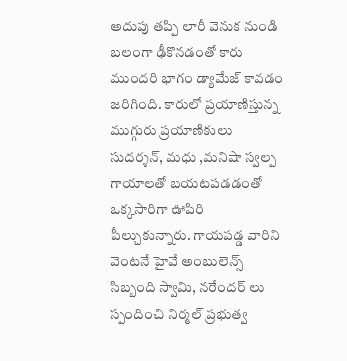అదుపు తప్పి లారీ వెనుక నుండి బలంగా ఢీకొనడంతో కారు ముందరి భాగం డ్యామేజ్ కావడం జరిగింది. కారులో ప్రయాణిస్తున్న ముగ్గురు ప్రయాణికులు సుదర్శన్, మధు ,మనిషా స్వల్ప గాయాలతో బయటపడడంతో ఒక్కసారిగా ఊపిరి పీల్చుకున్నారు. గాయపడ్డ వారిని వెంటనే హైవే అంబులెన్స్ సిబ్బంది స్వామి, నరేందర్ లు స్పందించి నిర్మల్ ప్రభుత్వ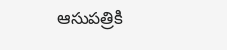ఆసుపత్రికి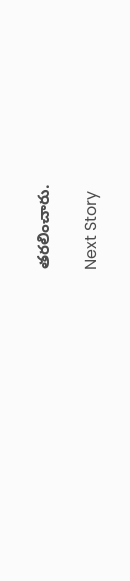తరలించారు.

Next Story